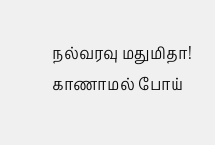நல்வரவு மதுமிதா!
காணாமல் போய்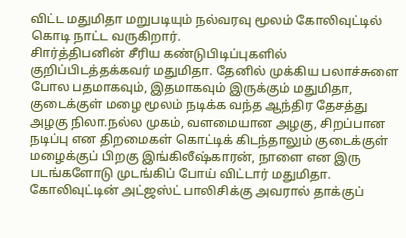விட்ட மதுமிதா மறுபடியும் நல்வரவு மூலம் கோலிவுட்டில் கொடி நாட்ட வருகிறார்.
சிார்த்திபனின் சீரிய கண்டுபிடிப்புகளில் குறிப்பிடத்தக்கவர் மதுமிதா. தேனில் முக்கிய பலாச்சுளை போல பதமாகவும், இதமாகவும் இருக்கும் மதுமிதா, குடைக்குள் மழை மூலம் நடிக்க வந்த ஆந்திர தேசத்து அழகு நிலா.நல்ல முகம், வளமையான அழகு, சிறப்பான நடிப்பு என திறமைகள் கொட்டிக் கிடந்தாலும் குடைக்குள் மழைக்குப் பிறகு இங்கிலீஷ்காரன், நாளை என இரு படங்களோடு முடங்கிப் போய் விட்டார் மதுமிதா.
கோலிவுட்டின் அட்ஜஸ்ட் பாலிசிக்கு அவரால் தாக்குப்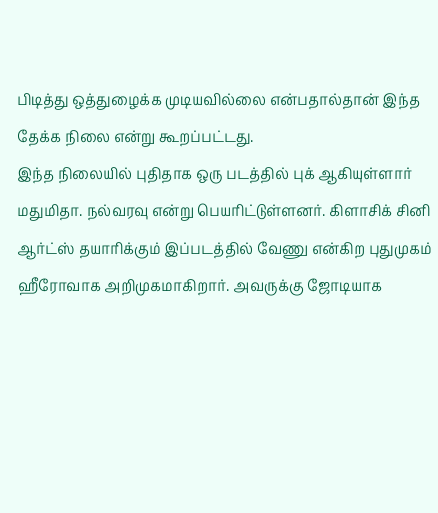பிடித்து ஒத்துழைக்க முடியவில்லை என்பதால்தான் இந்த தேக்க நிலை என்று கூறப்பட்டது.
இந்த நிலையில் புதிதாக ஒரு படத்தில் புக் ஆகியுள்ளார் மதுமிதா. நல்வரவு என்று பெயரிட்டுள்ளனர். கிளாசிக் சினி ஆர்ட்ஸ் தயாரிக்கும் இப்படத்தில் வேணு என்கிற புதுமுகம் ஹீரோவாக அறிமுகமாகிறார். அவருக்கு ஜோடியாக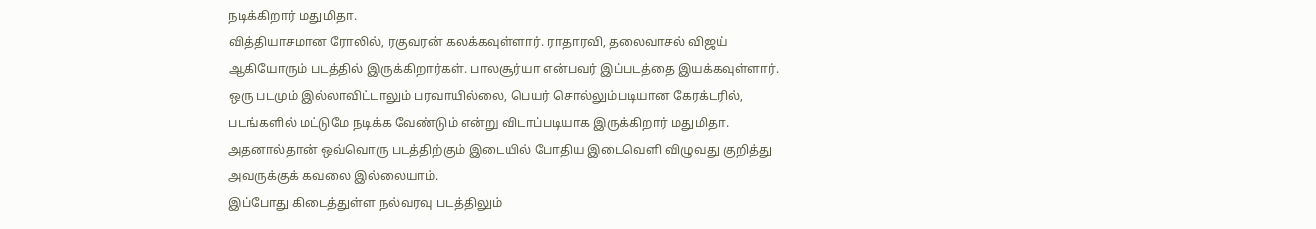நடிக்கிறார் மதுமிதா.
வித்தியாசமான ரோலில், ரகுவரன் கலக்கவுள்ளார். ராதாரவி, தலைவாசல் விஜய் ஆகியோரும் படத்தில் இருக்கிறார்கள். பாலசூர்யா என்பவர் இப்படத்தை இயக்கவுள்ளார்.
ஒரு படமும் இல்லாவிட்டாலும் பரவாயில்லை, பெயர் சொல்லும்படியான கேரக்டரில், படங்களில் மட்டுமே நடிக்க வேண்டும் என்று விடாப்படியாக இருக்கிறார் மதுமிதா. அதனால்தான் ஒவ்வொரு படத்திற்கும் இடையில் போதிய இடைவெளி விழுவது குறித்து அவருக்குக் கவலை இல்லையாம்.
இப்போது கிடைத்துள்ள நல்வரவு படத்திலும்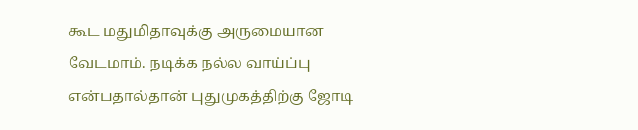கூட மதுமிதாவுக்கு அருமையான வேடமாம். நடிக்க நல்ல வாய்ப்பு என்பதால்தான் புதுமுகத்திற்கு ஜோடி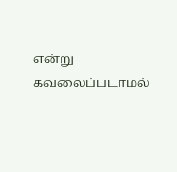என்று கவலைப்படாமல்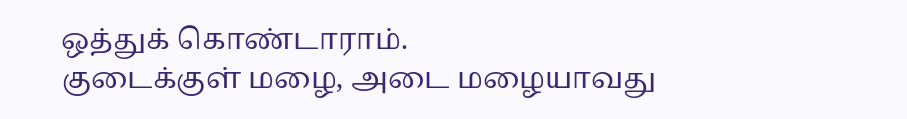ஒத்துக் கொண்டாராம்.
குடைக்குள் மழை, அடை மழையாவது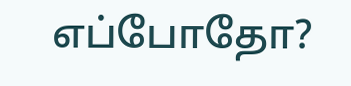எப்போதோ?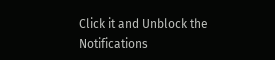Click it and Unblock the Notifications